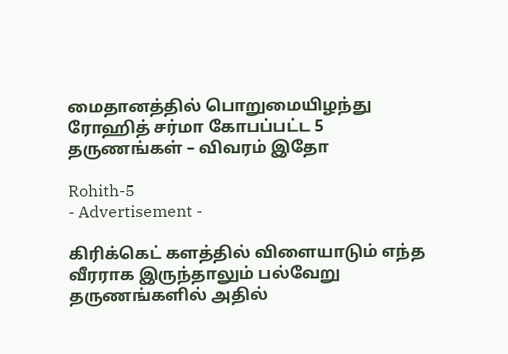மைதானத்தில் பொறுமையிழந்து ரோஹித் சர்மா கோபப்பட்ட 5 தருணங்கள் – விவரம் இதோ

Rohith-5
- Advertisement -

கிரிக்கெட் களத்தில் விளையாடும் எந்த வீரராக இருந்தாலும் பல்வேறு தருணங்களில் அதில்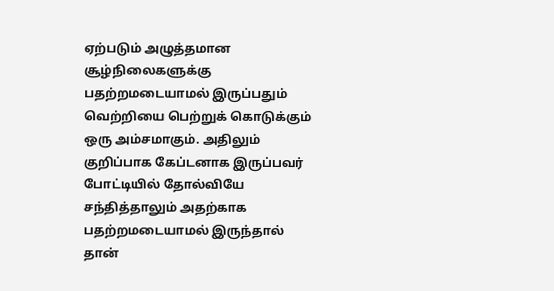ஏற்படும் அழுத்தமான சூழ்நிலைகளுக்கு பதற்றமடையாமல் இருப்பதும் வெற்றியை பெற்றுக் கொடுக்கும் ஒரு அம்சமாகும். அதிலும் குறிப்பாக கேப்டனாக இருப்பவர் போட்டியில் தோல்வியே சந்தித்தாலும் அதற்காக பதற்றமடையாமல் இருந்தால் தான்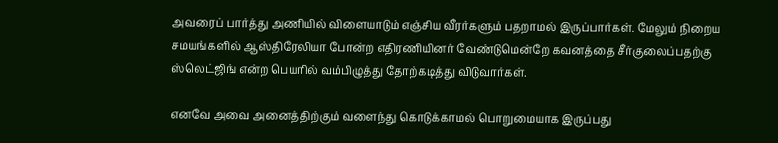அவரைப் பார்த்து அணியில் விளையாடும் எஞ்சிய வீரர்களும் பதறாமல் இருப்பார்கள். மேலும் நிறைய சமயங்களில் ஆஸ்திரேலியா போன்ற எதிரணியினர் வேண்டுமென்றே கவனத்தை சீர்குலைப்பதற்கு ஸ்லெட்ஜிங் என்ற பெயரில் வம்பிழுத்து தோற்கடித்து விடுவார்கள்.

எனவே அவை அனைத்திற்கும் வளைந்து கொடுக்காமல் பொறுமையாக இருப்பது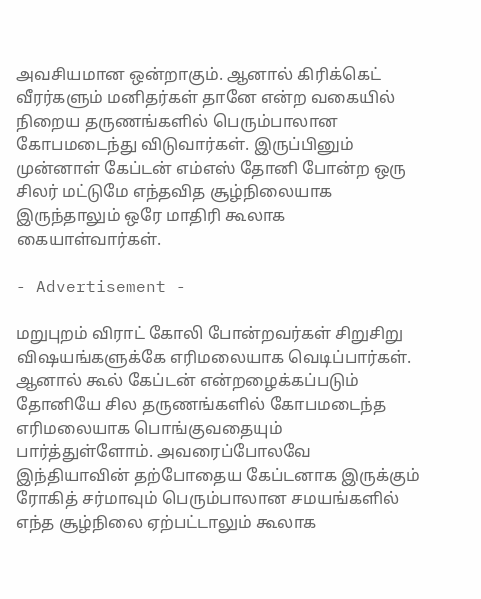அவசியமான ஒன்றாகும். ஆனால் கிரிக்கெட் வீரர்களும் மனிதர்கள் தானே என்ற வகையில் நிறைய தருணங்களில் பெரும்பாலான கோபமடைந்து விடுவார்கள். இருப்பினும் முன்னாள் கேப்டன் எம்எஸ் தோனி போன்ற ஒரு சிலர் மட்டுமே எந்தவித சூழ்நிலையாக இருந்தாலும் ஒரே மாதிரி கூலாக கையாள்வார்கள்.

- Advertisement -

மறுபுறம் விராட் கோலி போன்றவர்கள் சிறுசிறு விஷயங்களுக்கே எரிமலையாக வெடிப்பார்கள். ஆனால் கூல் கேப்டன் என்றழைக்கப்படும் தோனியே சில தருணங்களில் கோபமடைந்த எரிமலையாக பொங்குவதையும் பார்த்துள்ளோம். அவரைப்போலவே இந்தியாவின் தற்போதைய கேப்டனாக இருக்கும் ரோகித் சர்மாவும் பெரும்பாலான சமயங்களில் எந்த சூழ்நிலை ஏற்பட்டாலும் கூலாக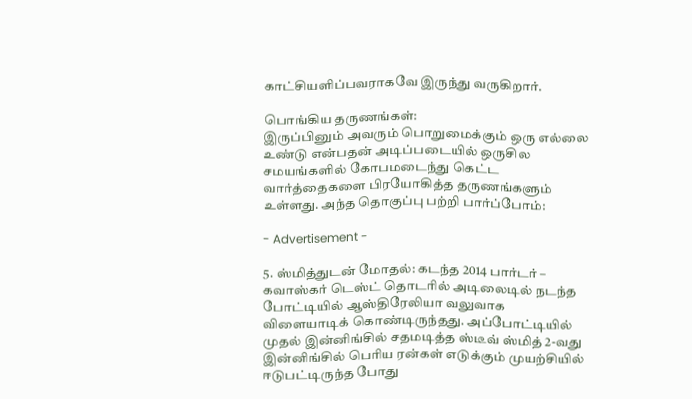காட்சியளிப்பவராகவே இருந்து வருகிறார்.

பொங்கிய தருணங்கள்:
இருப்பினும் அவரும் பொறுமைக்கும் ஒரு எல்லை உண்டு என்பதன் அடிப்படையில் ஒருசில சமயங்களில் கோபமடைந்து கெட்ட வார்த்தைகளை பிரயோகித்த தருணங்களும் உள்ளது. அந்த தொகுப்பு பற்றி பார்ப்போம்:

- Advertisement -

5. ஸ்மித்துடன் மோதல்: கடந்த 2014 பார்டர் – கவாஸ்கர் டெஸ்ட் தொடரில் அடிலைடில் நடந்த போட்டியில் ஆஸ்திரேலியா வலுவாக விளையாடிக் கொண்டிருந்தது. அப்போட்டியில் முதல் இன்னிங்சில் சதமடித்த ஸ்டீவ் ஸ்மித் 2-வது இன்னிங்சில் பெரிய ரன்கள் எடுக்கும் முயற்சியில் ஈடுபட்டிருந்த போது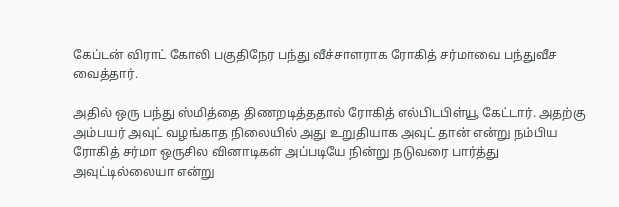கேப்டன் விராட் கோலி பகுதிநேர பந்து வீச்சாளராக ரோகித் சர்மாவை பந்துவீச வைத்தார்.

அதில் ஒரு பந்து ஸ்மித்தை திணறடித்ததால் ரோகித் எல்பிடபிள்யூ கேட்டார். அதற்கு அம்பயர் அவுட் வழங்காத நிலையில் அது உறுதியாக அவுட் தான் என்று நம்பிய ரோகித் சர்மா ஒருசில வினாடிகள் அப்படியே நின்று நடுவரை பார்த்து அவுட்டில்லையா என்று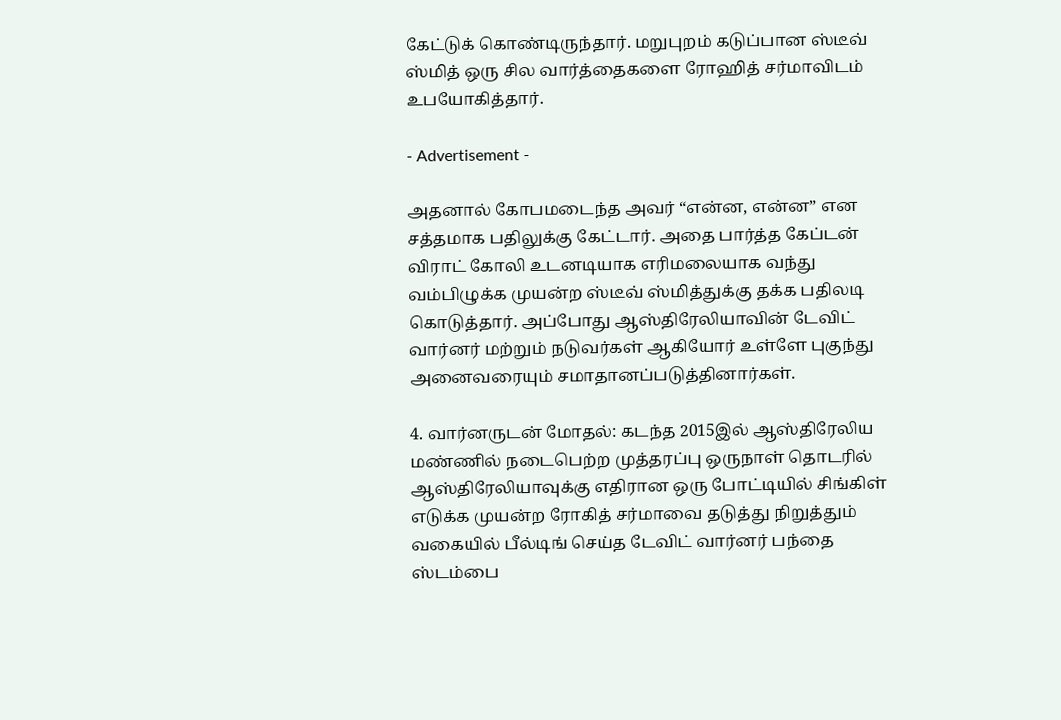கேட்டுக் கொண்டிருந்தார். மறுபுறம் கடுப்பான ஸ்டீவ் ஸ்மித் ஒரு சில வார்த்தைகளை ரோஹித் சர்மாவிடம் உபயோகித்தார்.

- Advertisement -

அதனால் கோபமடைந்த அவர் “என்ன, என்ன” என சத்தமாக பதிலுக்கு கேட்டார். அதை பார்த்த கேப்டன் விராட் கோலி உடனடியாக எரிமலையாக வந்து வம்பிழுக்க முயன்ற ஸ்டீவ் ஸ்மித்துக்கு தக்க பதிலடி கொடுத்தார். அப்போது ஆஸ்திரேலியாவின் டேவிட் வார்னர் மற்றும் நடுவர்கள் ஆகியோர் உள்ளே புகுந்து அனைவரையும் சமாதானப்படுத்தினார்கள்.

4. வார்னருடன் மோதல்: கடந்த 2015இல் ஆஸ்திரேலிய மண்ணில் நடைபெற்ற முத்தரப்பு ஒருநாள் தொடரில் ஆஸ்திரேலியாவுக்கு எதிரான ஒரு போட்டியில் சிங்கிள் எடுக்க முயன்ற ரோகித் சர்மாவை தடுத்து நிறுத்தும் வகையில் பீல்டிங் செய்த டேவிட் வார்னர் பந்தை ஸ்டம்பை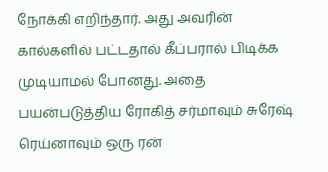நோக்கி எறிந்தார். அது அவரின் கால்களில் பட்டதால் கீப்பரால் பிடிக்க முடியாமல் போனது. அதை பயன்படுத்திய ரோகித் சர்மாவும் சுரேஷ் ரெய்னாவும் ஒரு ரன்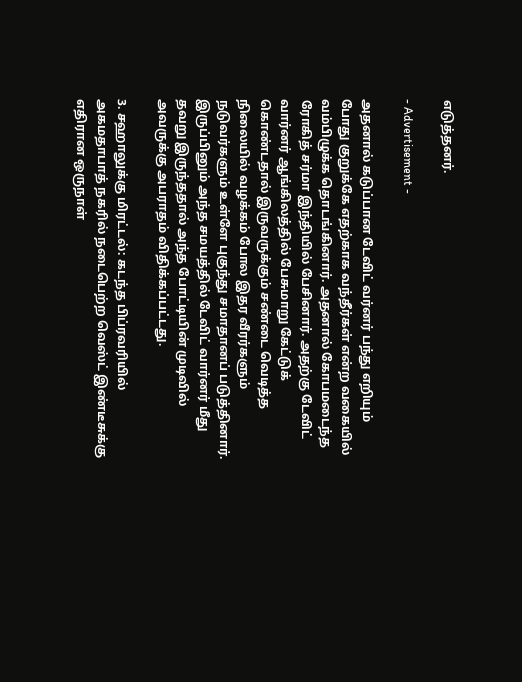எடுத்தனர்.

- Advertisement -

அதனால் கடுப்பான டேவிட் வர்னர் பந்து எறியும் போது குறுக்கே எதற்காக வந்தீர்கள் என்ற வகையில் வம்பிழுக்க தொடங்கினார். அதனால் கோபமடைந்த ரோகித் சர்மா இந்தியில் பேசினார். அதற்கு டேவிட் வார்னர் ஆங்கிலத்தில் பேசுமாறு கேட்டுக் கொண்டதால் இருவருக்கும் சண்டை வெடித்த நிலையில் வழக்கம் போல இதர வீரர்களும் நடுவர்களும் உள்ளே புகுந்து சமாதானப் படுத்தினார். இருப்பினும் அந்த சமயத்தில் டேவிட் வார்னர் மீது தவறு இருந்ததால் அந்த போட்டியின் முடிவில் அவருக்கு அபராதம் விதிக்கப்பட்டது.

3. சஹாலுக்கு மிரட்டல்: கடந்த பிப்ரவரியில் அகமதாபாத் நகரில் நடைபெற்ற வெஸ்ட் இண்டீசுக்கு எதிரான ஒருநாள்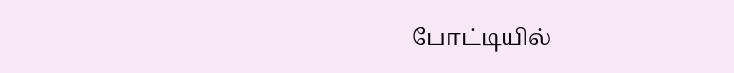போட்டியில்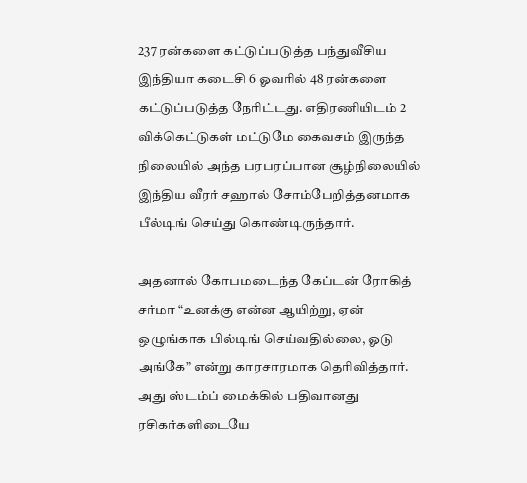237 ரன்களை கட்டுப்படுத்த பந்துவீசிய இந்தியா கடைசி 6 ஓவரில் 48 ரன்களை கட்டுப்படுத்த நேரிட்டது. எதிரணியிடம் 2 விக்கெட்டுகள் மட்டுமே கைவசம் இருந்த நிலையில் அந்த பரபரப்பான சூழ்நிலையில் இந்திய வீரர் சஹால் சோம்பேறித்தனமாக பீல்டிங் செய்து கொண்டிருந்தார்.

அதனால் கோபமடைந்த கேப்டன் ரோகித் சர்மா “உனக்கு என்ன ஆயிற்று, ஏன் ஒழுங்காக பில்டிங் செய்வதில்லை, ஓடு அங்கே” என்று காரசாரமாக தெரிவித்தார். அது ஸ்டம்ப் மைக்கில் பதிவானது ரசிகர்களிடையே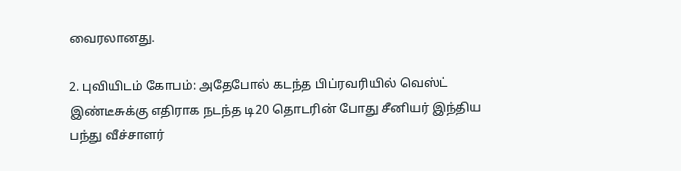வைரலானது.

2. புவியிடம் கோபம்: அதேபோல் கடந்த பிப்ரவரியில் வெஸ்ட் இண்டீசுக்கு எதிராக நடந்த டி20 தொடரின் போது சீனியர் இந்திய பந்து வீச்சாளர்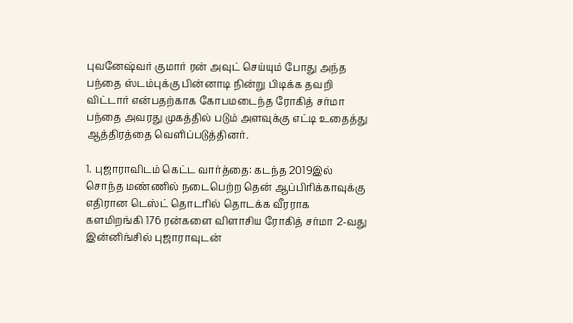புவனேஷ்வர் குமார் ரன் அவுட் செய்யும் போது அந்த பந்தை ஸ்டம்புக்கு பின்னாடி நின்று பிடிக்க தவறி விட்டார் என்பதற்காக கோபமடைந்த ரோகித் சர்மா பந்தை அவரது முகத்தில் படும் அளவுக்கு எட்டி உதைத்து ஆத்திரத்தை வெளிப்படுத்தினர்.

1. புஜாராவிடம் கெட்ட வார்த்தை: கடந்த 2019இல் சொந்த மண்ணில் நடைபெற்ற தென் ஆப்பிரிக்காவுக்கு எதிரான டெஸ்ட் தொடரில் தொடக்க வீரராக களமிறங்கி 176 ரன்களை விளாசிய ரோகித் சர்மா 2-வது இன்னிங்சில் புஜாராவுடன்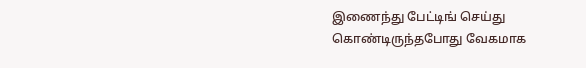இணைந்து பேட்டிங் செய்து கொண்டிருந்தபோது வேகமாக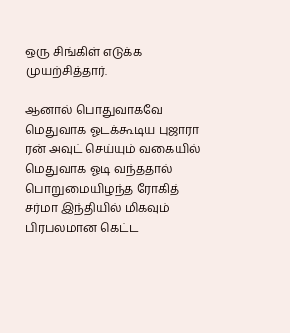ஒரு சிங்கிள் எடுக்க முயற்சித்தார்.

ஆனால் பொதுவாகவே மெதுவாக ஓடக்கூடிய புஜாரா ரன் அவுட் செய்யும் வகையில் மெதுவாக ஓடி வந்ததால் பொறுமையிழந்த ரோகித் சர்மா இந்தியில் மிகவும் பிரபலமான கெட்ட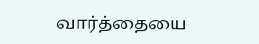வார்த்தையை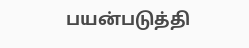பயன்படுத்தி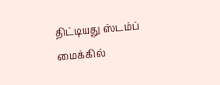திட்டியது ஸ்டம்ப் மைக்கில்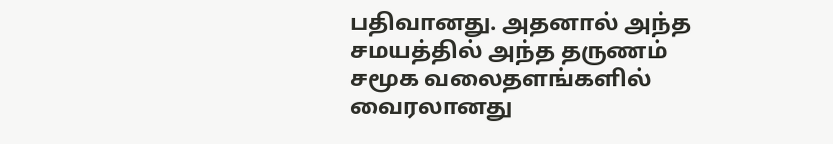பதிவானது. அதனால் அந்த சமயத்தில் அந்த தருணம் சமூக வலைதளங்களில் வைரலானது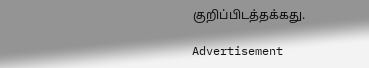குறிப்பிடத்தக்கது.

Advertisement